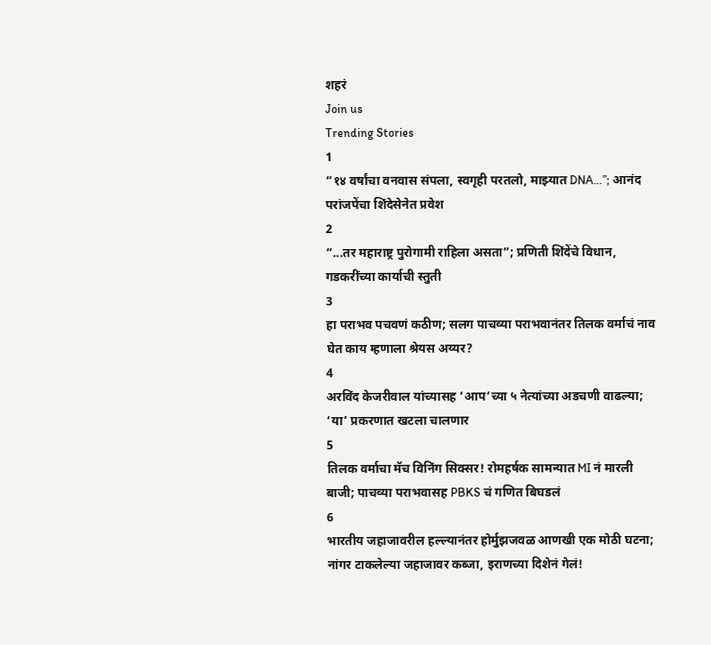शहरं
Join us
Trending Stories
1
“१४ वर्षांचा वनवास संपला, स्वगृही परतलो, माझ्यात DNA…”; आनंद परांजपेंचा शिंदेसेनेत प्रवेश
2
“...तर महाराष्ट्र पुरोगामी राहिला असता”; प्रणिती शिंदेंचे विधान, गडकरींच्या कार्याची स्तुती
3
हा पराभव पचवणं कठीण; सलग पाचव्या पराभवानंतर तिलक वर्माचं नाव घेत काय म्हणाला श्रेयस अय्यर?
4
अरविंद केजरीवाल यांच्यासह ‘आप’च्या ५ नेत्यांच्या अडचणी वाढल्या; ‘या’ प्रकरणात खटला चालणार
5
तिलक वर्माचा मॅच विनिंग सिक्सर! रोमहर्षक सामन्यात MI नं मारली बाजी; पाचव्या पराभवासह PBKS चं गणित बिघडलं
6
भारतीय जहाजावरील हल्ल्यानंतर होर्मुझजवळ आणखी एक मोठी घटना; नांगर टाकलेल्या जहाजावर कब्जा, इराणच्या दिशेनं गेलं!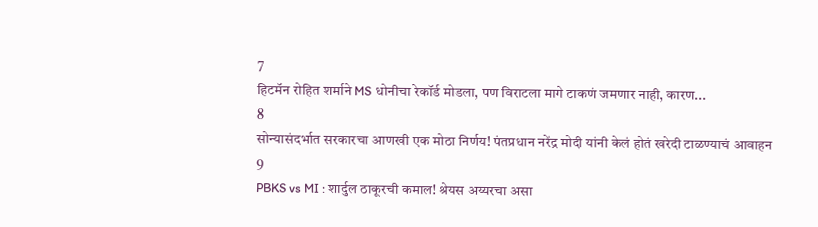7
हिटमॅन रोहित शर्माने MS धोनीचा रेकॉर्ड मोडला, पण विराटला मागे टाकणं जमणार नाही, कारण...
8
सोन्यासंदर्भात सरकारचा आणखी एक मोठा निर्णय! पंतप्रधान नरेंद्र मोदी यांनी केलं होतं खरेदी टाळण्याचं आवाहन
9
PBKS vs MI : शार्दुल ठाकूरची कमाल! श्रेयस अय्यरचा असा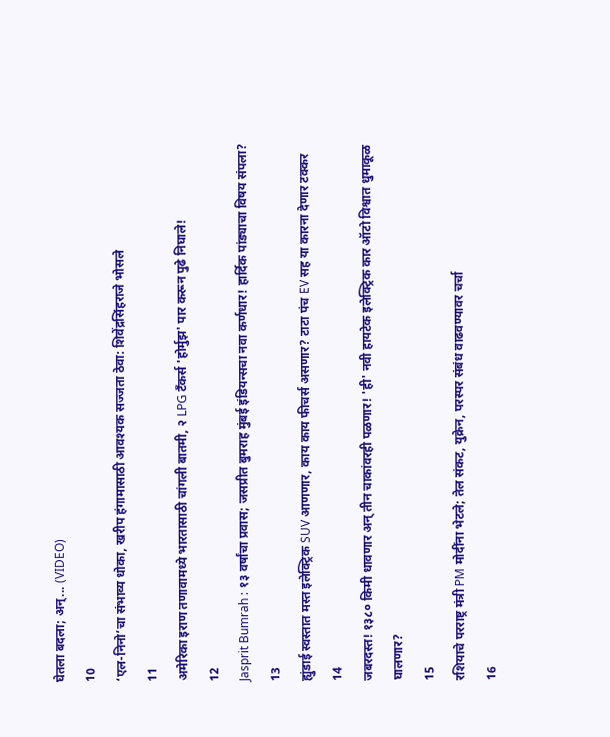घेतला बदला; अन्... (VIDEO)
10
‘एल-निनो’चा संभाव्य धोका, खरीप हंगामासाठी आवश्यक सज्जता ठेवा: शिवेंद्रसिंहराजे भोसले
11
अमेरिका इराण तणावामध्ये भारतासाठी चांगली बातमी, २ LPG टँकर्स 'होर्मुझ' पार करून पुढे निघाले!
12
Jasprit Bumrah : १३ वर्षांचा प्रवास; जसप्रीत बुमराह मुंबई इंडियन्सचा नवा कर्णधार! हार्दिक पांड्याचा विषय संपला?
13
ह्युंडाई स्वस्तात मस्त इलेक्ट्रिक SUV आणणार, काय काय फीचर्स असणार? टाटा पंच EV सह या कारना देणार टक्कर
14
जबरदस्त! १३८० किमी धावणार अन् तीन चाकांवरही पळणार! 'ही' नवी हायटेक इलेक्ट्रिक कार ऑटो विश्वात धुमाकूळ घालणार?
15
रशियाचे परराष्ट्र मंत्री PM मोदींना भेटले; तेल संकट, युक्रेन, परस्पर संबंध वाढवण्यावर चर्चा
16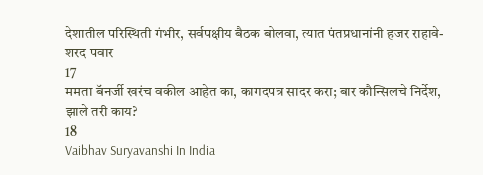देशातील परिस्थिती गंभीर, सर्वपक्षीय बैठक बोलवा, त्यात पंतप्रधानांनी हजर राहावे- शरद पवार
17
ममता बॅनर्जी खरंच वकील आहेत का, कागदपत्र सादर करा; बार कौन्सिलचे निर्देश, झाले तरी काय?
18
Vaibhav Suryavanshi In India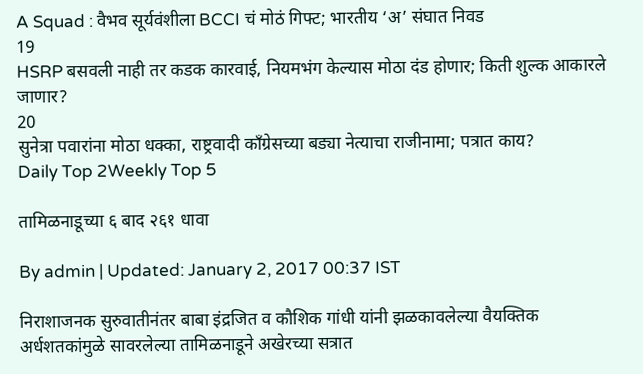A Squad : वैभव सूर्यवंशीला BCCI चं मोठं गिफ्ट; भारतीय ‘अ’ संघात निवड
19
HSRP बसवली नाही तर कडक कारवाई, नियमभंग केल्यास मोठा दंड होणार; किती शुल्क आकारले जाणार?
20
सुनेत्रा पवारांना मोठा धक्का, राष्ट्रवादी काँग्रेसच्या बड्या नेत्याचा राजीनामा; पत्रात काय?
Daily Top 2Weekly Top 5

तामिळनाडूच्या ६ बाद २६१ धावा

By admin | Updated: January 2, 2017 00:37 IST

निराशाजनक सुरुवातीनंतर बाबा इंद्रजित व कौशिक गांधी यांनी झळकावलेल्या वैयक्तिक अर्धशतकांमुळे सावरलेल्या तामिळनाडूने अखेरच्या सत्रात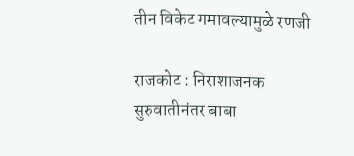तीन विकेट गमावल्यामुळे रणजी

राजकोट : निराशाजनक सुरुवातीनंतर बाबा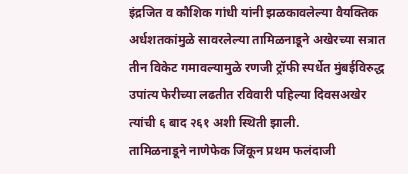इंद्रजित व कौशिक गांधी यांनी झळकावलेल्या वैयक्तिक अर्धशतकांमुळे सावरलेल्या तामिळनाडूने अखेरच्या सत्रात तीन विकेट गमावल्यामुळे रणजी ट्रॉफी स्पर्धेत मुंबईविरुद्ध उपांत्य फेरीच्या लढतीत रविवारी पहिल्या दिवसअखेर त्यांची ६ बाद २६१ अशी स्थिती झाली.
तामिळनाडूने नाणेफेक जिंकून प्रथम फलंदाजी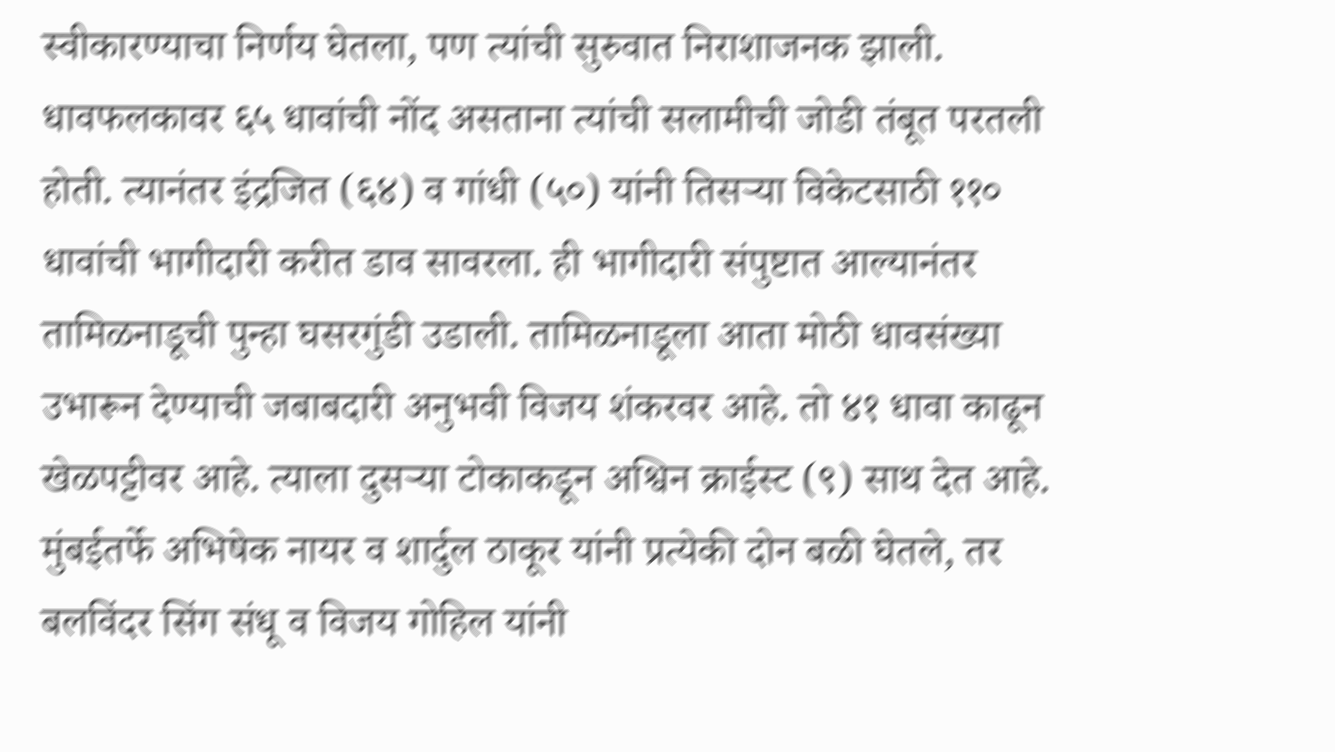स्वीकारण्याचा निर्णय घेतला, पण त्यांची सुरुवात निराशाजनक झाली. धावफलकावर ६५ धावांची नोंद असताना त्यांची सलामीची जोडी तंबूत परतली होती. त्यानंतर इंद्रजित (६४) व गांधी (५०) यांनी तिसऱ्या विकेटसाठी ११० धावांची भागीदारी करीत डाव सावरला. ही भागीदारी संपुष्टात आल्यानंतर तामिळनाडूची पुन्हा घसरगुंडी उडाली. तामिळनाडूला आता मोठी धावसंख्या उभारून देण्याची जबाबदारी अनुभवी विजय शंकरवर आहे. तो ४१ धावा काढून खेळपट्टीवर आहे. त्याला दुसऱ्या टोकाकडून अश्विन क्राईस्ट (९) साथ देत आहे. मुंबईतर्फे अभिषेक नायर व शार्दुल ठाकूर यांनी प्रत्येकी दोन बळी घेतले, तर बलविंदर सिंग संधू व विजय गोहिल यांनी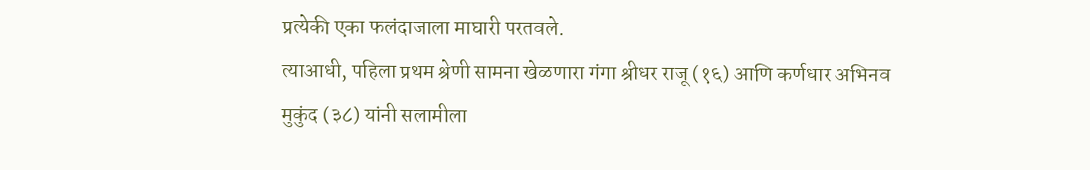प्रत्येकी एका फलंदाजाला माघारी परतवले.
त्याआधी, पहिला प्रथम श्रेणी सामना खेळणारा गंगा श्रीधर राजू (१६) आणि कर्णधार अभिनव मुकुंद (३८) यांनी सलामीला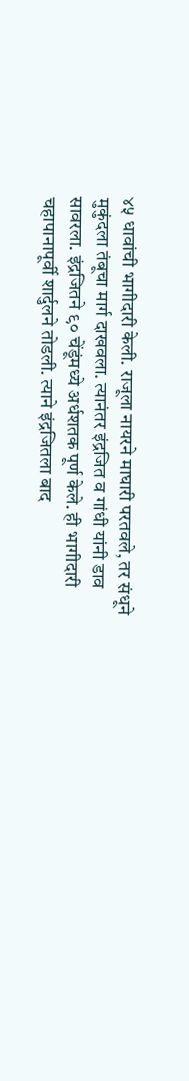४५ धावांची भागीदारी केली. राजूला नायरने माघारी परतवले, तर संधूने मुकुंदला तंबूचा मार्ग दाखवला. त्यानंतर इंद्रजित व गांधी यांनी डाव सावरला. इंद्रजितने ९० चेंडूंमध्ये अर्धशतक पूर्ण केले. ही भागीदारी चहापानापूर्वी शार्दुलने तोडली. त्याने इंद्रजितला बाद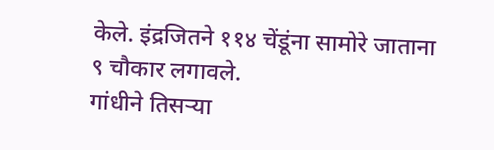केले. इंद्रजितने ११४ चेंडूंना सामोरे जाताना ९ चौकार लगावले.
गांधीने तिसऱ्या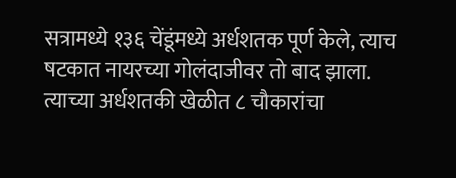सत्रामध्ये १३६ चेंडूंमध्ये अर्धशतक पूर्ण केले, त्याच षटकात नायरच्या गोलंदाजीवर तो बाद झाला. त्याच्या अर्धशतकी खेळीत ८ चौकारांचा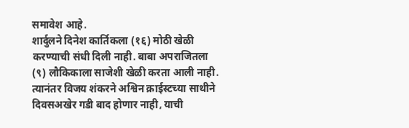समावेश आहे.
शार्दुलने दिनेश कार्तिकला (१६) मोठी खेळी करण्याची संधी दिली नाही. बाबा अपराजितला (९) लौकिकाला साजेशी खेळी करता आली नाही. त्यानंतर विजय शंकरने अश्विन क्राईस्टच्या साथीने दिवसअखेर गडी बाद होणार नाही, याची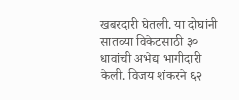खबरदारी घेतली. या दोघांनी सातव्या विकेटसाठी ३० धावांची अभेद्य भागीदारी केली. विजय शंकरने ६२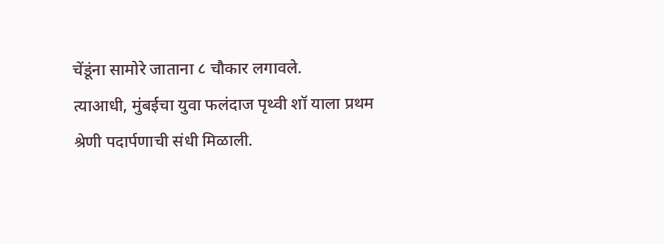चेंडूंना सामोरे जाताना ८ चौकार लगावले.
त्याआधी, मुंबईचा युवा फलंदाज पृथ्वी शॉ याला प्रथम श्रेणी पदार्पणाची संधी मिळाली.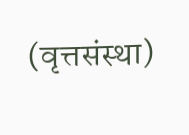(वृत्तसंस्था)